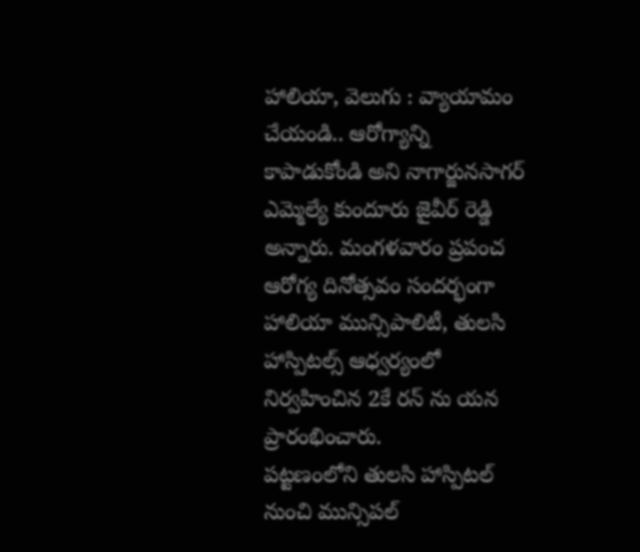హాలియా, వెలుగు : వ్యాయామం చేయండి.. ఆరోగ్యాన్ని కాపాడుకోండి అని నాగార్జునసాగర్ ఎమ్మెల్యే కుందూరు జైవీర్ రెడ్డి అన్నారు. మంగళవారం ప్రపంచ ఆరోగ్య దినోత్సవం సందర్భంగా హాలియా మున్సిపాలిటీ, తులసి హాస్పిటల్స్ ఆధ్వర్యంలో నిర్వహించిన 2కే రన్ ను యన ప్రారంభించారు.
పట్టణంలోని తులసి హాస్పిటల్ నుంచి మున్సిపల్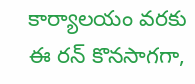కార్యాలయం వరకు ఈ రన్ కొనసాగగా,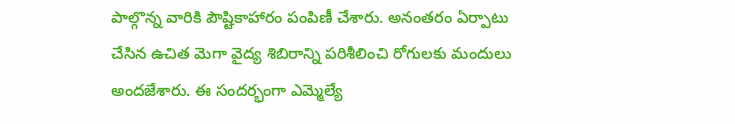పాల్గొన్న వారికి పౌష్టికాహారం పంపిణీ చేశారు. అనంతరం ఏర్పాటు చేసిన ఉచిత మెగా వైద్య శిబిరాన్ని పరిశీలించి రోగులకు మందులు అందజేశారు. ఈ సందర్భంగా ఎమ్మెల్యే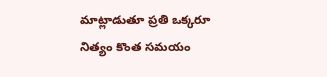మాట్లాడుతూ ప్రతి ఒక్కరూ నిత్యం కొంత సమయం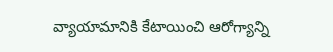వ్యాయామానికి కేటాయించి ఆరోగ్యాన్ని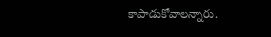కాపాడుకోవాలన్నారు.